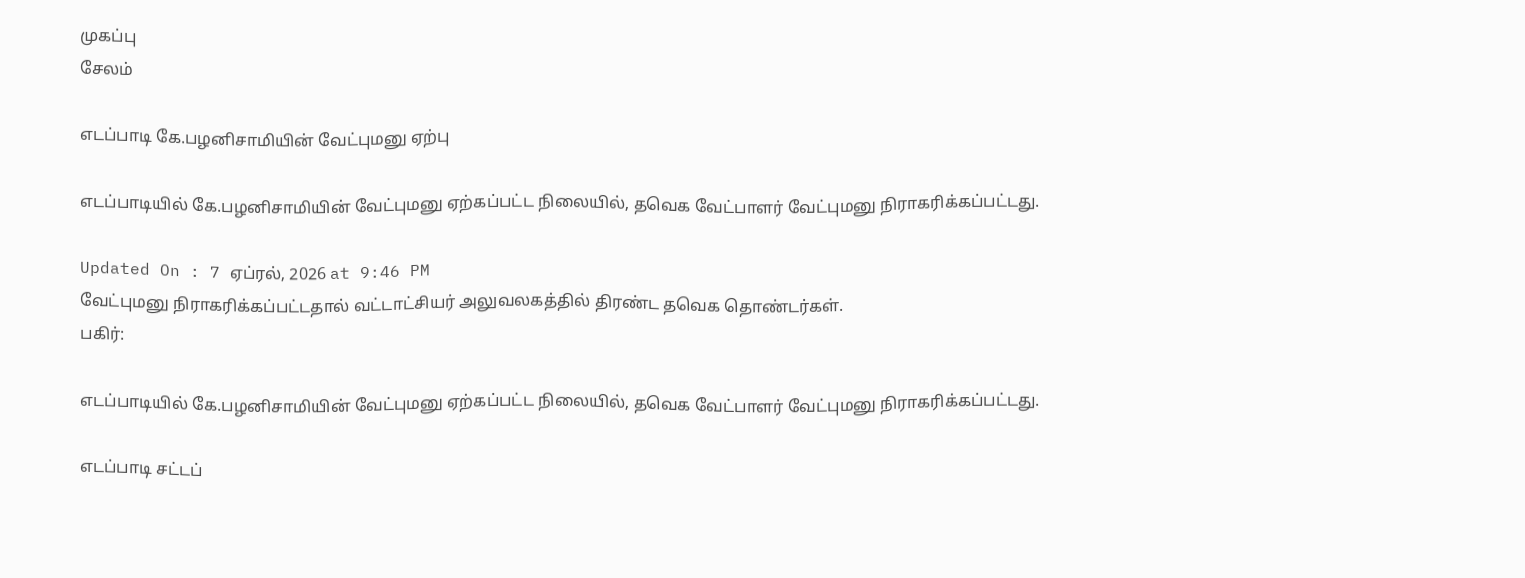முகப்பு
சேலம்

எடப்பாடி கே.பழனிசாமியின் வேட்புமனு ஏற்பு

எடப்பாடியில் கே.பழனிசாமியின் வேட்புமனு ஏற்கப்பட்ட நிலையில், தவெக வேட்பாளர் வேட்புமனு நிராகரிக்கப்பட்டது.

Updated On : 7 ஏப்ரல், 2026 at 9:46 PM
வேட்புமனு நிராகரிக்கப்பட்டதால் வட்டாட்சியர் அலுவலகத்தில் திரண்ட தவெக தொண்டர்கள்.
பகிர்:

எடப்பாடியில் கே.பழனிசாமியின் வேட்புமனு ஏற்கப்பட்ட நிலையில், தவெக வேட்பாளர் வேட்புமனு நிராகரிக்கப்பட்டது.

எடப்பாடி சட்டப்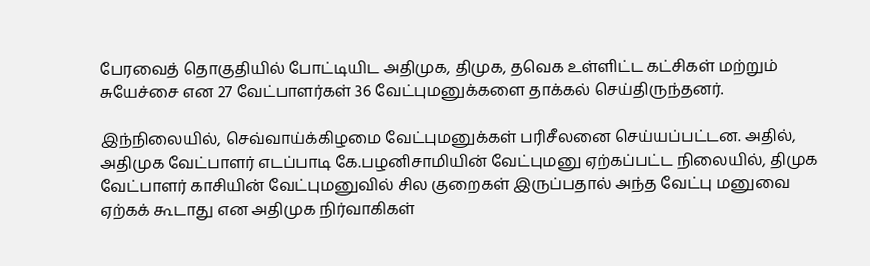பேரவைத் தொகுதியில் போட்டியிட அதிமுக, திமுக, தவெக உள்ளிட்ட கட்சிகள் மற்றும் சுயேச்சை என 27 வேட்பாளர்கள் 36 வேட்புமனுக்களை தாக்கல் செய்திருந்தனர்.

இந்நிலையில், செவ்வாய்க்கிழமை வேட்புமனுக்கள் பரிசீலனை செய்யப்பட்டன. அதில், அதிமுக வேட்பாளர் எடப்பாடி கே.பழனிசாமியின் வேட்புமனு ஏற்கப்பட்ட நிலையில், திமுக வேட்பாளர் காசியின் வேட்புமனுவில் சில குறைகள் இருப்பதால் அந்த வேட்பு மனுவை ஏற்கக் கூடாது என அதிமுக நிர்வாகிகள்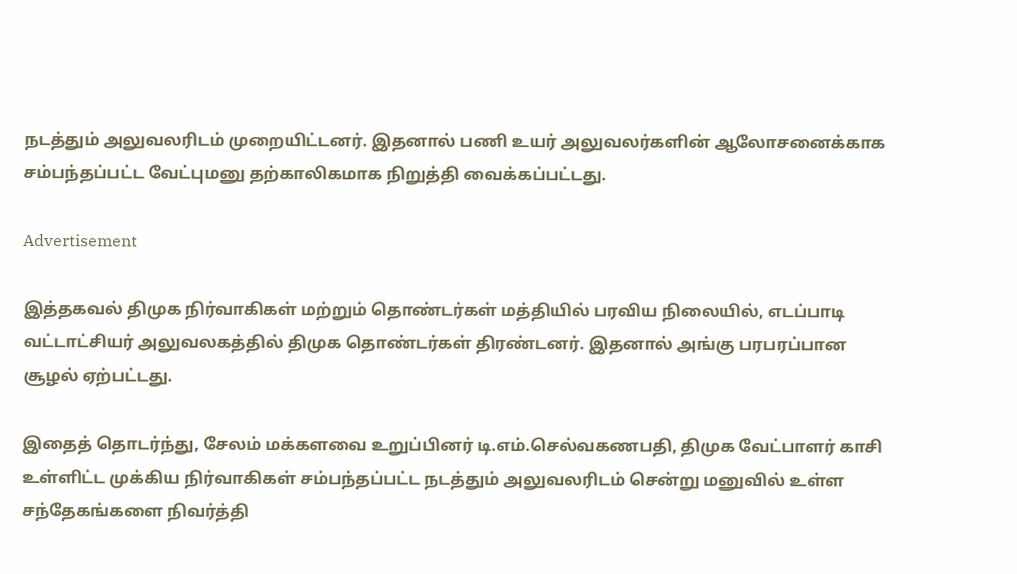நடத்தும் அலுவலரிடம் முறையிட்டனர். இதனால் பணி உயர் அலுவலர்களின் ஆலோசனைக்காக சம்பந்தப்பட்ட வேட்புமனு தற்காலிகமாக நிறுத்தி வைக்கப்பட்டது.

Advertisement

இத்தகவல் திமுக நிர்வாகிகள் மற்றும் தொண்டர்கள் மத்தியில் பரவிய நிலையில், எடப்பாடி வட்டாட்சியர் அலுவலகத்தில் திமுக தொண்டர்கள் திரண்டனர். இதனால் அங்கு பரபரப்பான சூழல் ஏற்பட்டது.

இதைத் தொடர்ந்து, சேலம் மக்களவை உறுப்பினர் டி.எம்.செல்வகணபதி, திமுக வேட்பாளர் காசி உள்ளிட்ட முக்கிய நிர்வாகிகள் சம்பந்தப்பட்ட நடத்தும் அலுவலரிடம் சென்று மனுவில் உள்ள சந்தேகங்களை நிவர்த்தி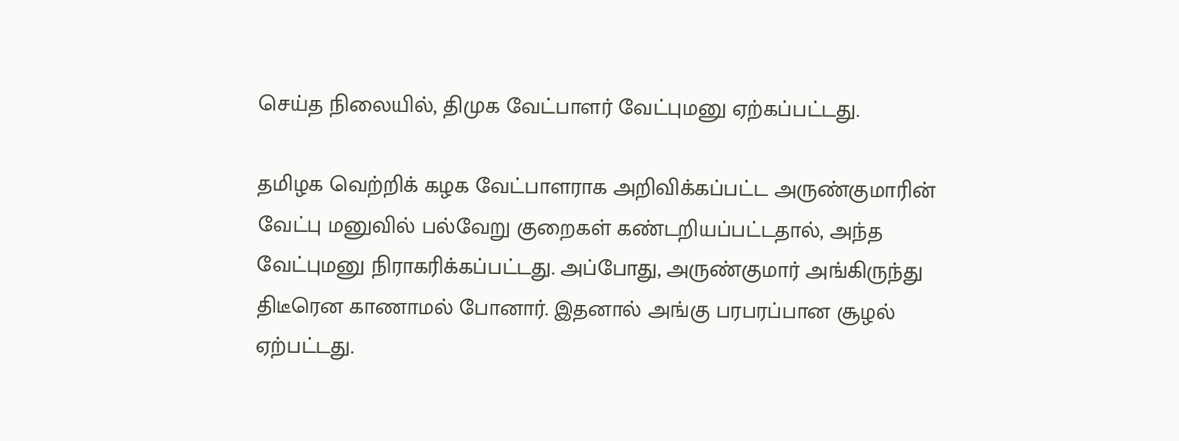செய்த நிலையில், திமுக வேட்பாளர் வேட்புமனு ஏற்கப்பட்டது.

தமிழக வெற்றிக் கழக வேட்பாளராக அறிவிக்கப்பட்ட அருண்குமாரின் வேட்பு மனுவில் பல்வேறு குறைகள் கண்டறியப்பட்டதால், அந்த வேட்புமனு நிராகரிக்கப்பட்டது. அப்போது, அருண்குமார் அங்கிருந்து திடீரென காணாமல் போனார். இதனால் அங்கு பரபரப்பான சூழல் ஏற்பட்டது.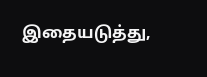இதையடுத்து,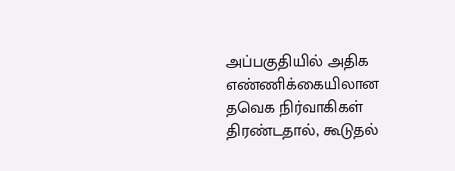அப்பகுதியில் அதிக எண்ணிக்கையிலான தவெக நிர்வாகிகள் திரண்டதால், கூடுதல்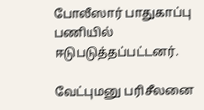போலீஸார் பாதுகாப்பு பணியில் ஈடுபடுத்தப்பட்டனர்.

வேட்புமனு பரிசீலனை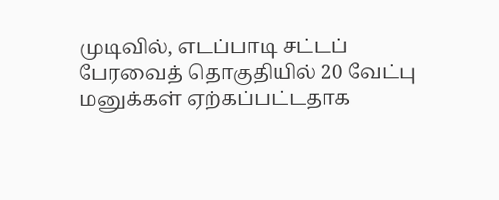முடிவில், எடப்பாடி சட்டப் பேரவைத் தொகுதியில் 20 வேட்பு மனுக்கள் ஏற்கப்பட்டதாக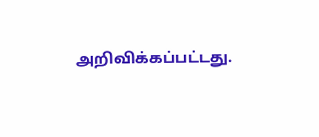அறிவிக்கப்பட்டது.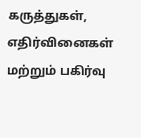கருத்துகள், எதிர்வினைகள் மற்றும் பகிர்வு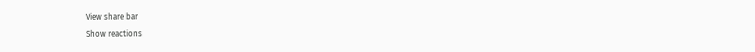View share bar
Show reactions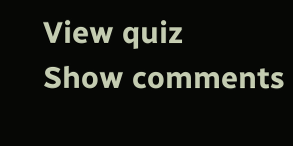View quiz
Show comments